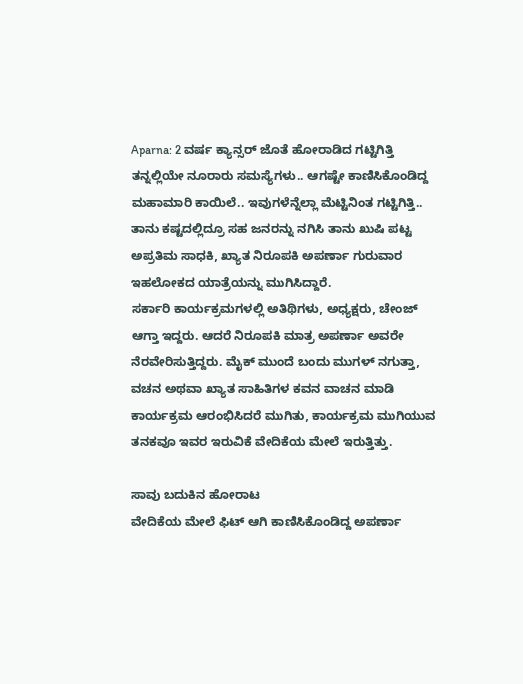Aparna: 2 ವರ್ಷ ಕ್ಯಾನ್ಸರ್ ಜೊತೆ ಹೋರಾಡಿದ ಗಟ್ಟಿಗಿತ್ತಿ
ತನ್ನಲ್ಲಿಯೇ ನೂರಾರು ಸಮಸ್ಯೆಗಳು.. ಆಗಷ್ಟೇ ಕಾಣಿಸಿಕೊಂಡಿದ್ದ ಮಹಾಮಾರಿ ಕಾಯಿಲೆ.. ಇವುಗಳೆನ್ನೆಲ್ಲಾ ಮೆಟ್ಟಿನಿಂತ ಗಟ್ಟಿಗಿತ್ತಿ.. ತಾನು ಕಷ್ಟದಲ್ಲಿದ್ರೂ ಸಹ ಜನರನ್ನು ನಗಿಸಿ ತಾನು ಖುಷಿ ಪಟ್ಟ ಅಪ್ರತಿಮ ಸಾಧಕಿ, ಖ್ಯಾತ ನಿರೂಪಕಿ ಅಪರ್ಣಾ ಗುರುವಾರ ಇಹಲೋಕದ ಯಾತ್ರೆಯನ್ನು ಮುಗಿಸಿದ್ದಾರೆ.
ಸರ್ಕಾರಿ ಕಾರ್ಯಕ್ರಮಗಳಲ್ಲಿ ಅತಿಥಿಗಳು, ಅಧ್ಯಕ್ಷರು, ಚೇಂಜ್ ಆಗ್ತಾ ಇದ್ದರು. ಆದರೆ ನಿರೂಪಕಿ ಮಾತ್ರ ಅಪರ್ಣಾ ಅವರೇ ನೆರವೇರಿಸುತ್ತಿದ್ದರು. ಮೈಕ್ ಮುಂದೆ ಬಂದು ಮುಗಳ್ ನಗುತ್ತಾ, ವಚನ ಅಥವಾ ಖ್ಯಾತ ಸಾಹಿತಿಗಳ ಕವನ ವಾಚನ ಮಾಡಿ ಕಾರ್ಯಕ್ರಮ ಆರಂಭಿಸಿದರೆ ಮುಗಿತು, ಕಾರ್ಯಕ್ರಮ ಮುಗಿಯುವ ತನಕವೂ ಇವರ ಇರುವಿಕೆ ವೇದಿಕೆಯ ಮೇಲೆ ಇರುತ್ತಿತ್ತು.

ಸಾವು ಬದುಕಿನ ಹೋರಾಟ
ವೇದಿಕೆಯ ಮೇಲೆ ಫಿಟ್ ಆಗಿ ಕಾಣಿಸಿಕೊಂಡಿದ್ದ ಅಪರ್ಣಾ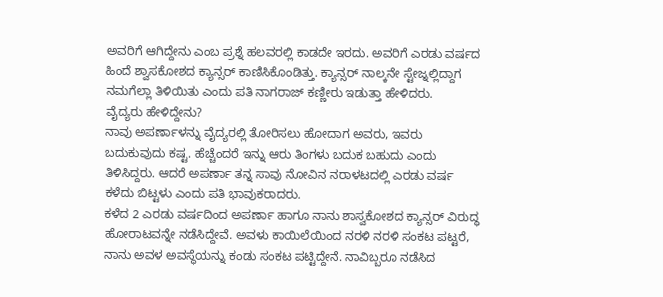ಅವರಿಗೆ ಆಗಿದ್ದೇನು ಎಂಬ ಪ್ರಶ್ನೆ ಹಲವರಲ್ಲಿ ಕಾಡದೇ ಇರದು. ಅವರಿಗೆ ಎರಡು ವರ್ಷದ ಹಿಂದೆ ಶ್ವಾಸಕೋಶದ ಕ್ಯಾನ್ಸರ್ ಕಾಣಿಸಿಕೊಂಡಿತ್ತು. ಕ್ಯಾನ್ಸರ್ ನಾಲ್ಕನೇ ಸ್ಟೇಜ್ನಲ್ಲಿದ್ದಾಗ ನಮಗೆಲ್ಲಾ ತಿಳಿಯಿತು ಎಂದು ಪತಿ ನಾಗರಾಜ್ ಕಣ್ಣೀರು ಇಡುತ್ತಾ ಹೇಳಿದರು.
ವೈದ್ಯರು ಹೇಳಿದ್ದೇನು?
ನಾವು ಅಪರ್ಣಾಳನ್ನು ವೈದ್ಯರಲ್ಲಿ ತೋರಿಸಲು ಹೋದಾಗ ಅವರು, ಇವರು ಬದುಕುವುದು ಕಷ್ಟ. ಹೆಚ್ಚೆಂದರೆ ಇನ್ನು ಆರು ತಿಂಗಳು ಬದುಕ ಬಹುದು ಎಂದು ತಿಳಿಸಿದ್ದರು. ಆದರೆ ಅಪರ್ಣಾ ತನ್ನ ಸಾವು ನೋವಿನ ನರಾಳಟದಲ್ಲಿ ಎರಡು ವರ್ಷ ಕಳೆದು ಬಿಟ್ಟಳು ಎಂದು ಪತಿ ಭಾವುಕರಾದರು.
ಕಳೆದ 2 ಎರಡು ವರ್ಷದಿಂದ ಅಪರ್ಣಾ ಹಾಗೂ ನಾನು ಶಾಸ್ವಕೋಶದ ಕ್ಯಾನ್ಸರ್ ವಿರುದ್ಧ ಹೋರಾಟವನ್ನೇ ನಡೆಸಿದ್ದೇವೆ. ಅವಳು ಕಾಯಿಲೆಯಿಂದ ನರಳಿ ನರಳಿ ಸಂಕಟ ಪಟ್ಟರೆ, ನಾನು ಅವಳ ಅವಸ್ಥೆಯನ್ನು ಕಂಡು ಸಂಕಟ ಪಟ್ಟಿದ್ದೇನೆ. ನಾವಿಬ್ಬರೂ ನಡೆಸಿದ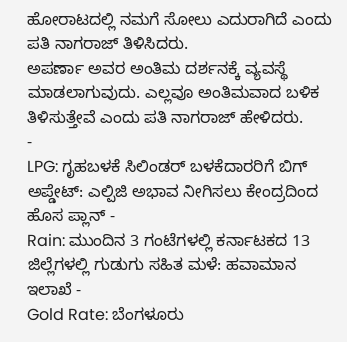ಹೋರಾಟದಲ್ಲಿ ನಮಗೆ ಸೋಲು ಎದುರಾಗಿದೆ ಎಂದು ಪತಿ ನಾಗರಾಜ್ ತಿಳಿಸಿದರು.
ಅಪರ್ಣಾ ಅವರ ಅಂತಿಮ ದರ್ಶನಕ್ಕೆ ವ್ಯವಸ್ಥೆ ಮಾಡಲಾಗುವುದು. ಎಲ್ಲವೂ ಅಂತಿಮವಾದ ಬಳಿಕ ತಿಳಿಸುತ್ತೇವೆ ಎಂದು ಪತಿ ನಾಗರಾಜ್ ಹೇಳಿದರು.
-
LPG: ಗೃಹಬಳಕೆ ಸಿಲಿಂಡರ್ ಬಳಕೆದಾರರಿಗೆ ಬಿಗ್ ಅಪ್ಡೇಟ್: ಎಲ್ಪಿಜಿ ಅಭಾವ ನೀಗಿಸಲು ಕೇಂದ್ರದಿಂದ ಹೊಸ ಪ್ಲಾನ್ -
Rain: ಮುಂದಿನ 3 ಗಂಟೆಗಳಲ್ಲಿ ಕರ್ನಾಟಕದ 13 ಜಿಲ್ಲೆಗಳಲ್ಲಿ ಗುಡುಗು ಸಹಿತ ಮಳೆ: ಹವಾಮಾನ ಇಲಾಖೆ -
Gold Rate: ಬೆಂಗಳೂರು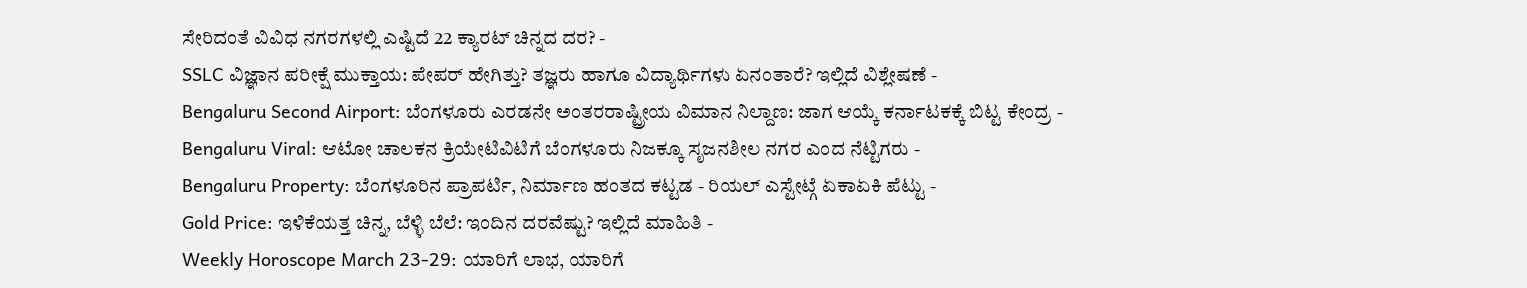ಸೇರಿದಂತೆ ವಿವಿಧ ನಗರಗಳಲ್ಲಿ ಎಷ್ಟಿದೆ 22 ಕ್ಯಾರಟ್ ಚಿನ್ನದ ದರ? -
SSLC ವಿಜ್ಞಾನ ಪರೀಕ್ಷೆ ಮುಕ್ತಾಯ: ಪೇಪರ್ ಹೇಗಿತ್ತು? ತಜ್ಞರು ಹಾಗೂ ವಿದ್ಯಾರ್ಥಿಗಳು ಏನಂತಾರೆ? ಇಲ್ಲಿದೆ ವಿಶ್ಲೇಷಣೆ -
Bengaluru Second Airport: ಬೆಂಗಳೂರು ಎರಡನೇ ಅಂತರರಾಷ್ಟ್ರೀಯ ವಿಮಾನ ನಿಲ್ದಾಣ: ಜಾಗ ಆಯ್ಕೆ ಕರ್ನಾಟಕಕ್ಕೆ ಬಿಟ್ಟ ಕೇಂದ್ರ -
Bengaluru Viral: ಆಟೋ ಚಾಲಕನ ಕ್ರಿಯೇಟಿವಿಟಿಗೆ ಬೆಂಗಳೂರು ನಿಜಕ್ಕೂ ಸೃಜನಶೀಲ ನಗರ ಎಂದ ನೆಟ್ಟಿಗರು -
Bengaluru Property: ಬೆಂಗಳೂರಿನ ಪ್ರಾಪರ್ಟಿ, ನಿರ್ಮಾಣ ಹಂತದ ಕಟ್ಟಡ - ರಿಯಲ್ ಎಸ್ಟೇಟ್ಗೆ ಏಕಾಏಕಿ ಪೆಟ್ಟು -
Gold Price: ಇಳಿಕೆಯತ್ತ ಚಿನ್ನ, ಬೆಳ್ಳಿ ಬೆಲೆ: ಇಂದಿನ ದರವೆಷ್ಟು? ಇಲ್ಲಿದೆ ಮಾಹಿತಿ -
Weekly Horoscope March 23-29: ಯಾರಿಗೆ ಲಾಭ, ಯಾರಿಗೆ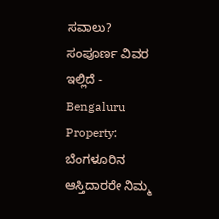ಸವಾಲು? ಸಂಪೂರ್ಣ ವಿವರ ಇಲ್ಲಿದೆ -
Bengaluru Property: ಬೆಂಗಳೂರಿನ ಆಸ್ತಿದಾರರೇ ನಿಮ್ಮ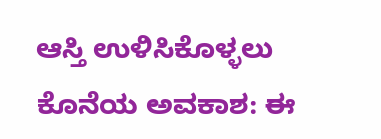ಆಸ್ತಿ ಉಳಿಸಿಕೊಳ್ಳಲು ಕೊನೆಯ ಅವಕಾಶ: ಈ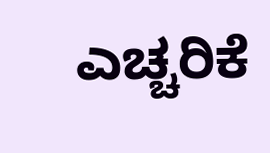ಎಚ್ಚರಿಕೆ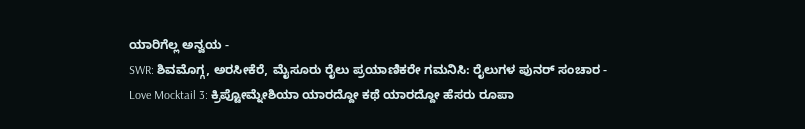ಯಾರಿಗೆಲ್ಲ ಅನ್ವಯ -
SWR: ಶಿವಮೊಗ್ಗ, ಅರಸೀಕೆರೆ, ಮೈಸೂರು ರೈಲು ಪ್ರಯಾಣಿಕರೇ ಗಮನಿಸಿ: ರೈಲುಗಳ ಪುನರ್ ಸಂಚಾರ -
Love Mocktail 3: ಕ್ರಿಪ್ಟೋಮ್ನೇಶಿಯಾ ಯಾರದ್ದೋ ಕಥೆ ಯಾರದ್ದೋ ಹೆಸರು ರೂಪಾ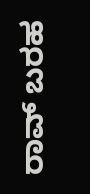ರಾವ್ ಬರಹ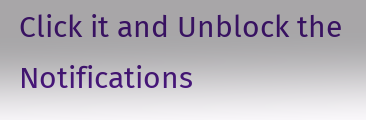Click it and Unblock the Notifications